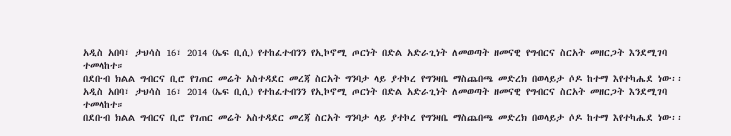አዲስ አበባ፣ ታህሳስ 16፣ 2014 (ኤፍ ቢሲ) የተከፈተብንን የኢኮኖሚ ጦርነት በድል አድራጊነት ለመወጣት ዘመናዊ የግብርና ስርአት መዘርጋት እንደሚገባ ተመላከተ።
በደቡብ ክልል ግብርና ቢሮ የገጠር መሬት አስተዳደር መረጃ ስርአት ግንባታ ላይ ያተኮረ የግንዛቤ ማስጨበጫ መድረክ በወላይታ ሶዶ ከተማ እየተካሔደ ነው፡፡
አዲስ አበባ፣ ታህሳስ 16፣ 2014 (ኤፍ ቢሲ) የተከፈተብንን የኢኮኖሚ ጦርነት በድል አድራጊነት ለመወጣት ዘመናዊ የግብርና ስርአት መዘርጋት እንደሚገባ ተመላከተ።
በደቡብ ክልል ግብርና ቢሮ የገጠር መሬት አስተዳደር መረጃ ስርአት ግንባታ ላይ ያተኮረ የግንዛቤ ማስጨበጫ መድረክ በወላይታ ሶዶ ከተማ እየተካሔደ ነው፡፡